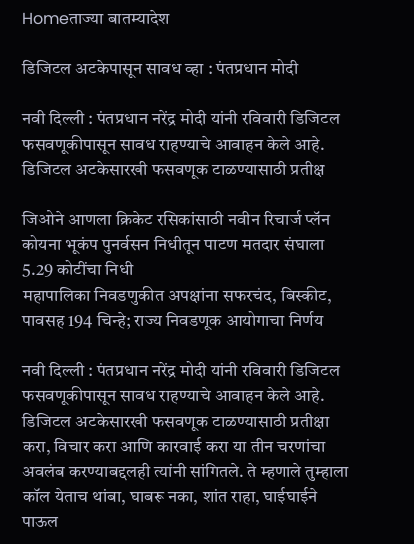Homeताज्या बातम्यादेश

डिजिटल अटकेपासून सावध व्हा : पंतप्रधान मोदी

नवी दिल्ली : पंतप्रधान नरेंद्र मोदी यांनी रविवारी डिजिटल फसवणूकीपासून सावध राहण्याचे आवाहन केले आहे. डिजिटल अटकेसारखी फसवणूक टाळण्यासाठी प्रतीक्ष

जिओने आणला क्रिकेट रसिकांसाठी नवीन रिचार्ज प्लॅन
कोयना भूकंप पुनर्वसन निधीतून पाटण मतदार संघाला 5.29 कोटींचा निधी
महापालिका निवडणुकीत अपक्षांना सफरचंद, बिस्कीट, पावसह 194 चिन्हे; राज्य निवडणूक आयोगाचा निर्णय

नवी दिल्ली : पंतप्रधान नरेंद्र मोदी यांनी रविवारी डिजिटल फसवणूकीपासून सावध राहण्याचे आवाहन केले आहे. डिजिटल अटकेसारखी फसवणूक टाळण्यासाठी प्रतीक्षा करा, विचार करा आणि कारवाई करा या तीन चरणांचा अवलंब करण्याबद्दलही त्यांनी सांगितले. ते म्हणाले तुम्हाला कॉल येताच थांबा, घाबरू नका, शांत राहा, घाईघाईने पाऊल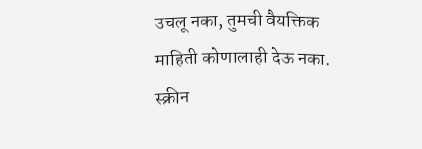उचलू नका, तुमची वैयक्तिक माहिती कोणालाही देऊ नका. स्क्रीन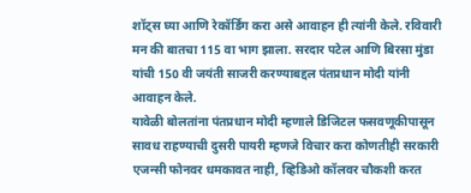शॉट्स घ्या आणि रेकॉर्डिंग करा असे आवाहन ही त्यांनी केले. रविवारी मन की बातचा 115 वा भाग झाला. सरदार पटेल आणि बिरसा मुंडा यांची 150 वी जयंती साजरी करण्याबद्दल पंतप्रधान मोदी यांनी आवाहन केले.
यावेळी बोलतांना पंतप्रधान मोदी म्हणाले डिजिटल फसवणूकीपासून सावध राहण्याची दुसरी पायरी म्हणजे विचार करा कोणतीही सरकारी एजन्सी फोनवर धमकावत नाही, व्हिडिओ कॉलवर चौकशी करत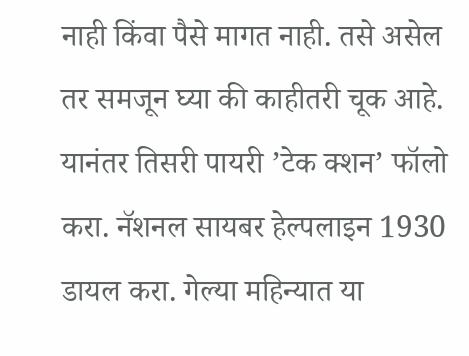नाही किंवा पैसे मागत नाही. तसे असेल तर समजून घ्या की काहीतरी चूक आहे. यानंतर तिसरी पायरी ’टेक क्शन’ फॉलो करा. नॅशनल सायबर हेल्पलाइन 1930 डायल करा. गेल्या महिन्यात या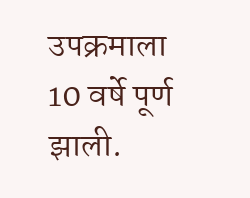उपक्रमाला 10 वर्षे पूर्ण झाली.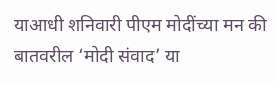याआधी शनिवारी पीएम मोदींच्या मन की बातवरील ‘मोदी संवाद’ या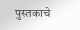पुस्तकाचे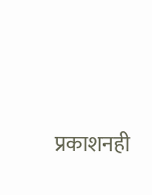प्रकाशनही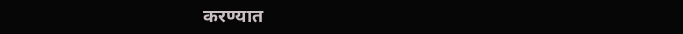करण्यात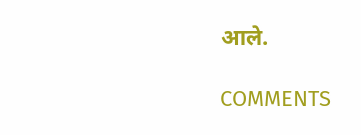आले.

COMMENTS